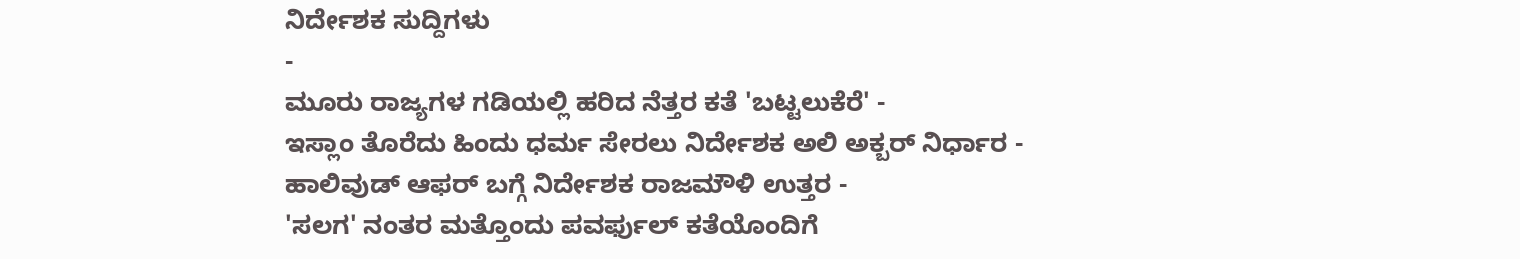ನಿರ್ದೇಶಕ ಸುದ್ದಿಗಳು
-
ಮೂರು ರಾಜ್ಯಗಳ ಗಡಿಯಲ್ಲಿ ಹರಿದ ನೆತ್ತರ ಕತೆ 'ಬಟ್ಟಲುಕೆರೆ' -
ಇಸ್ಲಾಂ ತೊರೆದು ಹಿಂದು ಧರ್ಮ ಸೇರಲು ನಿರ್ದೇಶಕ ಅಲಿ ಅಕ್ಬರ್ ನಿರ್ಧಾರ -
ಹಾಲಿವುಡ್ ಆಫರ್ ಬಗ್ಗೆ ನಿರ್ದೇಶಕ ರಾಜಮೌಳಿ ಉತ್ತರ -
'ಸಲಗ' ನಂತರ ಮತ್ತೊಂದು ಪವರ್ಫುಲ್ ಕತೆಯೊಂದಿಗೆ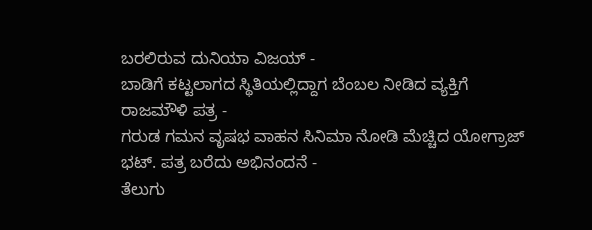ಬರಲಿರುವ ದುನಿಯಾ ವಿಜಯ್ -
ಬಾಡಿಗೆ ಕಟ್ಟಲಾಗದ ಸ್ಥಿತಿಯಲ್ಲಿದ್ದಾಗ ಬೆಂಬಲ ನೀಡಿದ ವ್ಯಕ್ತಿಗೆ ರಾಜಮೌಳಿ ಪತ್ರ -
ಗರುಡ ಗಮನ ವೃಷಭ ವಾಹನ ಸಿನಿಮಾ ನೋಡಿ ಮೆಚ್ಚಿದ ಯೋಗ್ರಾಜ್ ಭಟ್. ಪತ್ರ ಬರೆದು ಅಭಿನಂದನೆ -
ತೆಲುಗು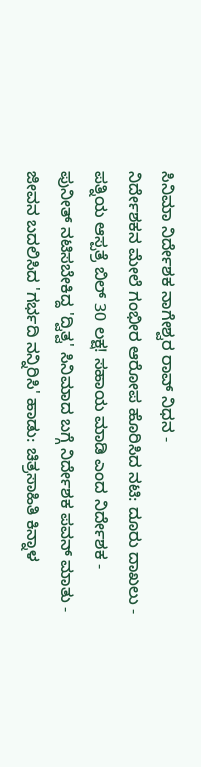ಸಿನಿಮಾ ನಿರ್ದೇಶಕ ನಾಗೇಶ್ವರ ರಾವ್ ನಿಧನ -
ನಿರ್ದೇಶಕನ ಮೇಲೆ ಗಂಭೀರ ಆರೋಪ ಹೊರಿಸಿದ ನಟಿ: ದೂರು ದಾಖಲು -
ಪತ್ನಿಯ ಆಸ್ಪತ್ರೆ ಬಿಲ್ 30 ಲಕ್ಷ! ಸಹಾಯ ಮಾಡಿ ಎಂದ ನಿರ್ದೇಶಕ -
ಪುನೀತ್ ನಟಿಸಬೇಕಿದ್ದ 'ದ್ವಿತ್ವ' ಸಿನಿಮಾದ ಬಗ್ಗೆ ನಿರ್ದೇಶಕ ಪವನ್ ಮಾತು -
ಜೀವನ ಬದಲಿಸಿದ 'ಗರ್ಭದಿ ನನ್ನಿರಿಸಿ' ಹಾಡು: ಚಿತ್ರಸಾಹಿತಿ ಕಿನ್ನಾಳ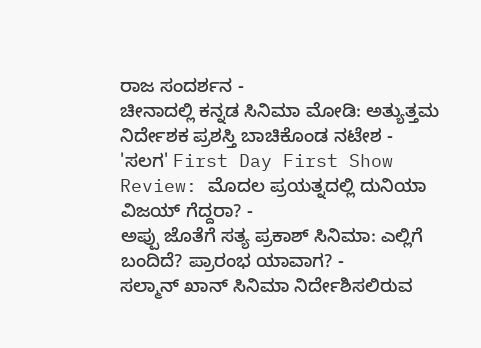ರಾಜ ಸಂದರ್ಶನ -
ಚೀನಾದಲ್ಲಿ ಕನ್ನಡ ಸಿನಿಮಾ ಮೋಡಿ: ಅತ್ಯುತ್ತಮ ನಿರ್ದೇಶಕ ಪ್ರಶಸ್ತಿ ಬಾಚಿಕೊಂಡ ನಟೇಶ -
'ಸಲಗ' First Day First Show Review: ಮೊದಲ ಪ್ರಯತ್ನದಲ್ಲಿ ದುನಿಯಾ ವಿಜಯ್ ಗೆದ್ದರಾ? -
ಅಪ್ಪು ಜೊತೆಗೆ ಸತ್ಯ ಪ್ರಕಾಶ್ ಸಿನಿಮಾ: ಎಲ್ಲಿಗೆ ಬಂದಿದೆ? ಪ್ರಾರಂಭ ಯಾವಾಗ? -
ಸಲ್ಮಾನ್ ಖಾನ್ ಸಿನಿಮಾ ನಿರ್ದೇಶಿಸಲಿರುವ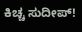ಕಿಚ್ಚ ಸುದೀಪ್!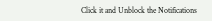Click it and Unblock the Notifications